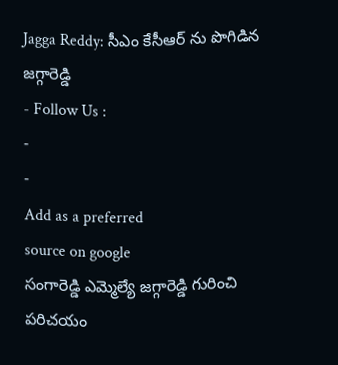Jagga Reddy: సీఎం కేసీఆర్ ను పొగిడిన జగ్గారెడ్డి
- Follow Us :
-
-
Add as a preferred
source on google
సంగారెడ్డి ఎమ్మెల్యే జగ్గారెడ్డి గురించి పరిచయం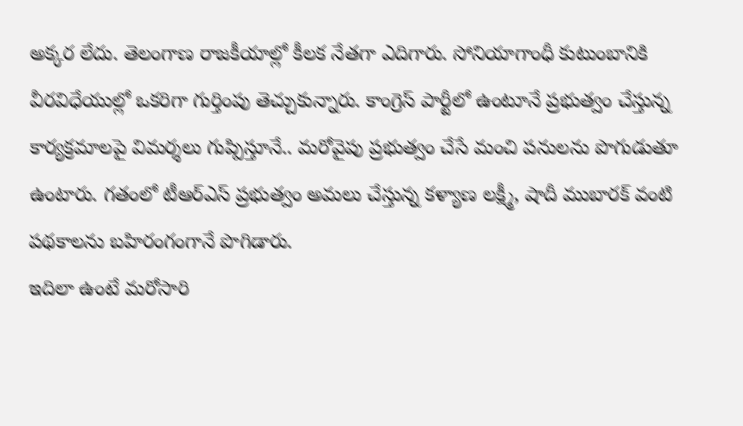అక్కర లేదు. తెలంగాణ రాజకీయాల్లో కీలక నేతగా ఎదిగారు. సోనియాగాంధీ కుటుంబానికి వీరవిధేయుల్లో ఒకరిగా గుర్తింపు తెచ్చుకున్నారు. కాంగ్రెస్ పార్టీలో ఉంటూనే ప్రభుత్వం చేస్తున్న కార్యక్రమాలపై విమర్శలు గుప్పిస్తూనే.. మరోవైపు ప్రభుత్వం చేసే మంచి పనులను పొగుడుతూ ఉంటారు. గతంలో టీఆర్ఎస్ ప్రభుత్వం అమలు చేస్తున్న కళ్యాణ లక్ష్మీ, షాదీ ముబారక్ వంటి పథకాలను బహిరంగంగానే పొగిడారు.
ఇదిలా ఉంటే మరోసారి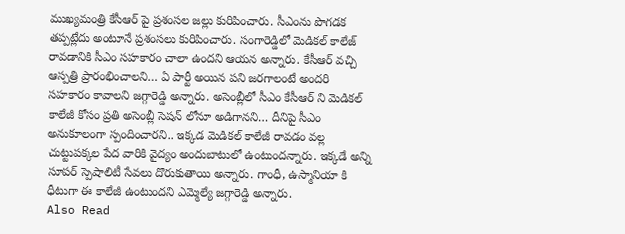ముఖ్యమంత్రి కేసీఆర్ పై ప్రశంసల జల్లు కురిపించారు. సీఎంను పొగడక తప్పట్లేదు అంటూనే ప్రశంసలు కురిపించారు. సంగారెడ్డిలో మెడికల్ కాలేజ్ రావడానికి సీఎం సహకారం చాలా ఉందని ఆయన అన్నారు. కేసీఆర్ వచ్చి ఆస్పత్రి ప్రారంభించాలని… ఏ పార్టీ అయిన పని జరగాలంటే అందరి సహకారం కావాలని జగ్గారెడ్డి అన్నారు. అసెంబ్లీలో సీఎం కేసీఆర్ ని మెడికల్ కాలేజీ కోసం ప్రతి అసెంబ్లీ సెషన్ లోనూ అడిగానని… దీనిపై సీఎం అనుకూలంగా స్పందించారని.. ఇక్కడ మెడికల్ కాలేజీ రావడం వల్ల చుట్టుపక్కల పేద వారికి వైద్యం అందుబాటులో ఉంటుందన్నారు. ఇక్కడే అన్ని సూపర్ స్పెషాలిటీ సేవలు దొరుకుతాయి అన్నారు. గాంధీ, ఉస్మానియా కి ధీటుగా ఈ కాలేజీ ఉంటుందని ఎమ్మెల్యే జగ్గారెడ్డి అన్నారు.
Also Read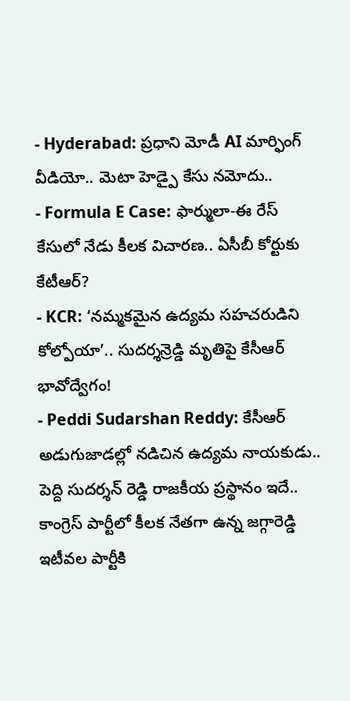- Hyderabad: ప్రధాని మోడీ AI మార్ఫింగ్ వీడియో.. మెటా హెడ్పై కేసు నమోదు..
- Formula E Case: ఫార్ములా-ఈ రేస్ కేసులో నేడు కీలక విచారణ.. ఏసీబీ కోర్టుకు కేటీఆర్?
- KCR: ‘నమ్మకమైన ఉద్యమ సహచరుడిని కోల్పోయా’.. సుదర్శన్రెడ్డి మృతిపై కేసీఆర్ భావోద్వేగం!
- Peddi Sudarshan Reddy: కేసీఆర్ అడుగుజాడల్లో నడిచిన ఉద్యమ నాయకుడు.. పెద్ది సుదర్శన్ రెడ్డి రాజకీయ ప్రస్థానం ఇదే..
కాంగ్రెస్ పార్టీలో కీలక నేతగా ఉన్న జగ్గారెడ్డి ఇటీవల పార్టీకి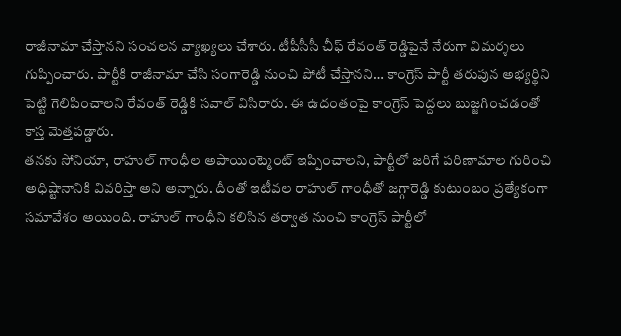రాజీనామా చేస్తానని సంచలన వ్యాఖ్యలు చేశారు. టీపీసీసీ చీఫ్ రేవంత్ రెడ్డిపైనే నేరుగా విమర్శలు గుప్పించారు. పార్టీకి రాజీనామా చేసి సంగారెడ్డి నుంచి పోటీ చేస్తానని… కాంగ్రెస్ పార్టీ తరుపున అభ్యర్థిని పెట్టి గెలిపించాలని రేవంత్ రెడ్డికి సవాల్ విసిరారు. ఈ ఉదంతంపై కాంగ్రెస్ పెద్దలు బుజ్జగించడంతో కాస్త మెత్తపడ్డారు.
తనకు సోనియా, రాహుల్ గాంధీల అపాయింట్మెంట్ ఇప్పించాలని, పార్టీలో జరిగే పరిణామాల గురించి అధిష్టానానికి వివరిస్తా అని అన్నారు. దీంతో ఇటీవల రాహుల్ గాంధీతో జగ్గారెడ్డి కుటుంబం ప్రత్యేకంగా సమావేశం అయింది. రాహుల్ గాంధీని కలిసిన తర్వాత నుంచి కాంగ్రెస్ పార్టీలో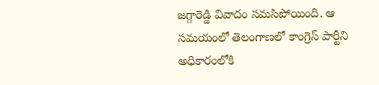జగ్గారెడ్డి వివాదం సమసిపోయింది. ఆ సమయంలో తెలంగాణలో కాంగ్రెస్ పార్టీని అధికారంలోకి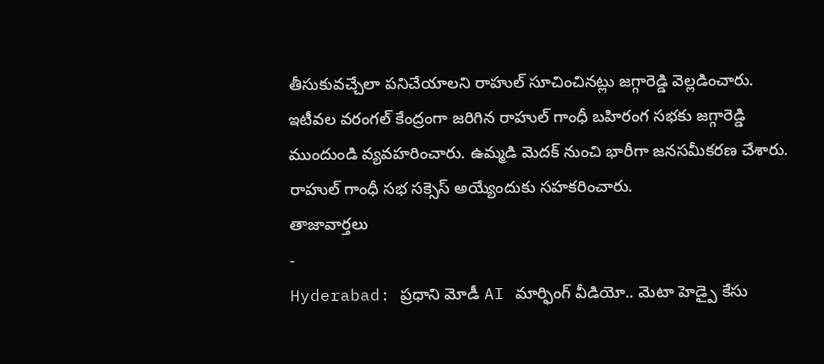తీసుకువచ్చేలా పనిచేయాలని రాహుల్ సూచించినట్లు జగ్గారెడ్డి వెల్లడించారు. ఇటీవల వరంగల్ కేంద్రంగా జరిగిన రాహుల్ గాంధీ బహిరంగ సభకు జగ్గారెడ్డి ముందుండి వ్యవహరించారు. ఉమ్మడి మెదక్ నుంచి భారీగా జనసమీకరణ చేశారు. రాహుల్ గాంధీ సభ సక్సెస్ అయ్యేందుకు సహకరించారు.
తాజావార్తలు
-
Hyderabad: ప్రధాని మోడీ AI మార్ఫింగ్ వీడియో.. మెటా హెడ్పై కేసు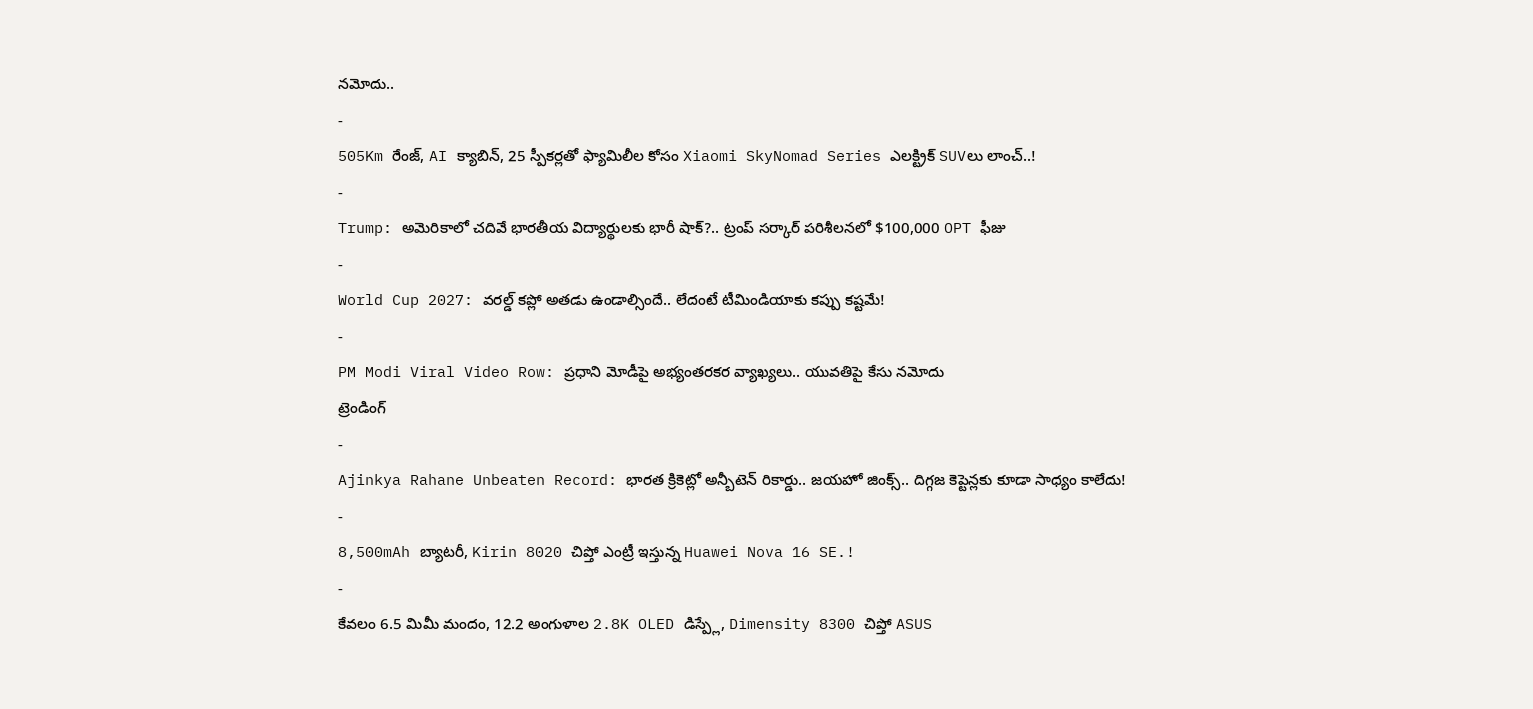నమోదు..
-
505Km రేంజ్, AI క్యాబిన్, 25 స్పీకర్లతో ఫ్యామిలీల కోసం Xiaomi SkyNomad Series ఎలక్ట్రిక్ SUVలు లాంచ్..!
-
Trump: అమెరికాలో చదివే భారతీయ విద్యార్థులకు భారీ షాక్?.. ట్రంప్ సర్కార్ పరిశీలనలో $100,000 OPT ఫీజు
-
World Cup 2027: వరల్డ్ కప్లో అతడు ఉండాల్సిందే.. లేదంటే టీమిండియాకు కప్పు కష్టమే!
-
PM Modi Viral Video Row: ప్రధాని మోడీపై అభ్యంతరకర వ్యాఖ్యలు.. యువతిపై కేసు నమోదు
ట్రెండింగ్
-
Ajinkya Rahane Unbeaten Record: భారత క్రికెట్లో అన్బీటెన్ రికార్డు.. జయహో జింక్స్.. దిగ్గజ కెప్టెన్లకు కూడా సాధ్యం కాలేదు!
-
8,500mAh బ్యాటరీ, Kirin 8020 చిప్తో ఎంట్రీ ఇస్తున్న Huawei Nova 16 SE.!
-
కేవలం 6.5 మిమీ మందం, 12.2 అంగుళాల 2.8K OLED డిస్ప్లే, Dimensity 8300 చిప్తో ASUS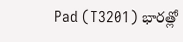Pad (T3201) భారత్లో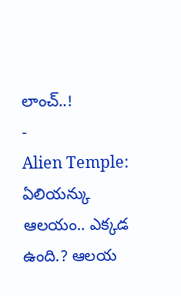లాంచ్..!
-
Alien Temple: ఏలియన్కు ఆలయం.. ఎక్కడ ఉంది.? ఆలయ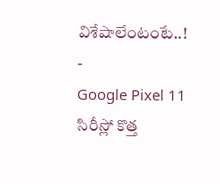విశేషాలేంటంటే..!
-
Google Pixel 11 సిరీస్లో కొత్త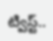ట్విస్ట్..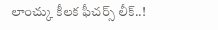లాంచ్కు కీలక ఫీచర్స్ లీక్..!